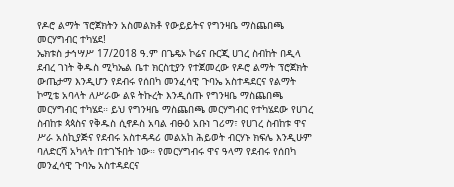የዶሮ ልማት ፕሮጀክትን አስመልክቶ የውይይትና የግንዛቤ ማስጨበጫ መርሃግብር ተካሄደ!
ኤክቱስ ታኅሣሥ 17/2018 ዓ.ም በጌዴኦ ኮሬና ቡርጂ ሀገረ ስብከት በዲላ ደብረ ገነት ቅዱስ ሚካኤል ቤተ ክርስቲያን የተጀመረው የዶሮ ልማት ፕሮጀክት ውጤታማ እንዲሆን የደብሩ የሰበካ መንፈሳዊ ጉባኤ አስተዳደርና የልማት ኮሚቴ አባላት ለሥራው ልዩ ትኩረት እንዲሰጡ የግንዛቤ ማስጨበጫ መርሃግብር ተካሄደ። ይህ የግንዛቤ ማስጨበጫ መርሃግብር የተካሄደው የሀገረ ስብከቱ ጳጳስና የቅዱስ ሲኖዶስ አባል ብፁዕ አቡነ ገሪማ፣ የሀገረ ስብከቱ ዋና ሥራ አስኪያጅና የደብሩ አስተዳዳሪ መልአከ ሕይወት ብርሃኑ ክፍሌ እንዲሁም ባለድርሻ አካላት በተገኙበት ነው። የመርሃግብሩ ዋና ዓላማ የደብሩ የሰበካ መንፈሳዊ ጉባኤ አስተዳደርና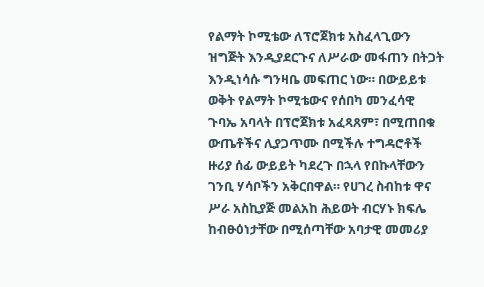የልማት ኮሚቴው ለፕሮጀክቱ አስፈላጊውን ዝግጅት እንዲያደርጉና ለሥራው መፋጠን በትጋት እንዲነሳሱ ግንዛቤ መፍጠር ነው። በውይይቱ ወቅት የልማት ኮሚቴውና የሰበካ መንፈሳዊ ጉባኤ አባላት በፕሮጀክቱ አፈጻጸም፣ በሚጠበቁ ውጤቶችና ሊያጋጥሙ በሚችሉ ተግዳሮቶች ዙሪያ ሰፊ ውይይት ካደረጉ በኋላ የበኩላቸውን ገንቢ ሃሳቦችን አቅርበዋል። የሀገረ ስብከቱ ዋና ሥራ አስኪያጅ መልአከ ሕይወት ብርሃኑ ክፍሌ ከብፁዕነታቸው በሚሰጣቸው አባታዊ መመሪያ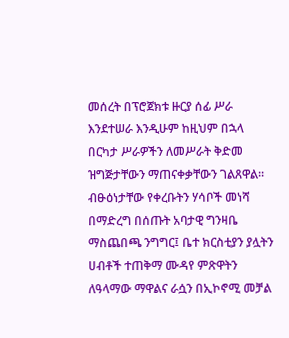መሰረት በፕሮጀክቱ ዙርያ ሰፊ ሥራ እንደተሠራ እንዲሁም ከዚህም በኋላ በርካታ ሥራዎችን ለመሥራት ቅድመ ዝግጅታቸውን ማጠናቀቃቸውን ገልጸዋል። ብፁዕነታቸው የቀረቡትን ሃሳቦች መነሻ በማድረግ በሰጡት አባታዊ ግንዛቤ ማስጨበጫ ንግግር፤ ቤተ ክርስቲያን ያሏትን ሀብቶች ተጠቅማ ሙዳየ ምጽዋትን ለዓላማው ማዋልና ራሷን በኢኮኖሚ መቻል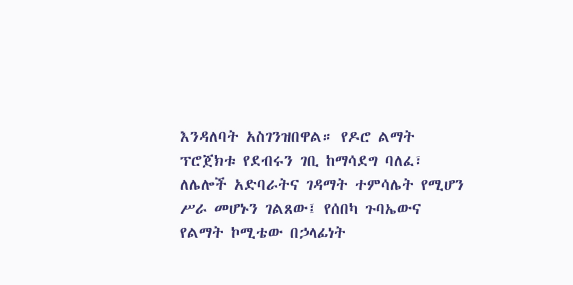እንዳለባት አስገንዝበዋል። የዶሮ ልማት ፕሮጀክቱ የደብሩን ገቢ ከማሳደግ ባለፈ፣ ለሌሎች አድባራትና ገዳማት ተምሳሌት የሚሆን ሥራ መሆኑን ገልጸው፤ የሰበካ ጉባኤውና የልማት ኮሚቴው በኃላፊነት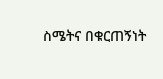ስሜትና በቁርጠኝነት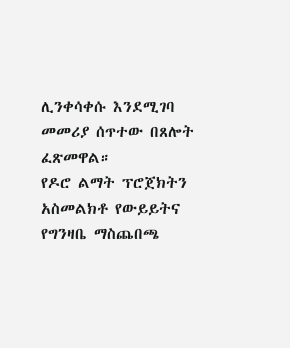ሊንቀሳቀሱ እንደሚገባ መመሪያ ሰጥተው በጸሎት ፈጽመዋል።
የዶሮ ልማት ፕሮጀክትን አስመልክቶ የውይይትና የግንዛቤ ማስጨበጫ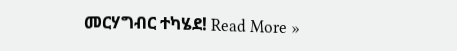መርሃግብር ተካሄደ! Read More »